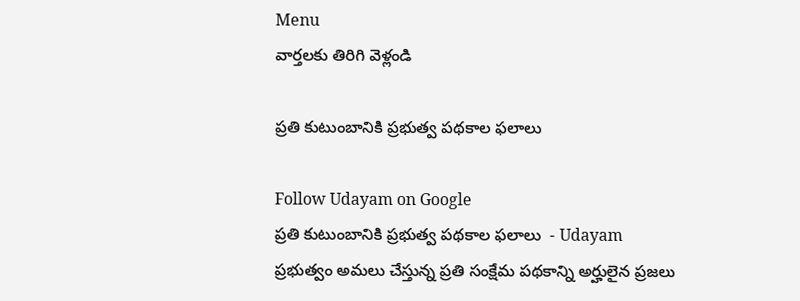Menu
వార్తలకు తిరిగి వెళ్లండి

ప్రతి కుటుంబానికి ప్రభుత్వ పథకాల ఫలాలు

Follow Udayam on Google
ప్రతి కుటుంబానికి ప్రభుత్వ పథకాల ఫలాలు  - Udayam
ప్రభుత్వం అమలు చేస్తున్న ప్రతి సంక్షేమ పథకాన్ని అర్హులైన ప్రజలు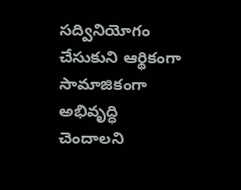సద్వినియోగం చేసుకుని ఆర్థికంగా సామాజికంగా అభివృద్ధి చెందాలని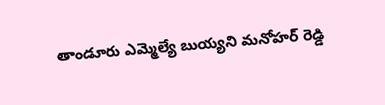తాండూరు ఎమ్మెల్యే బుయ్యని మనోహర్ రెడ్డి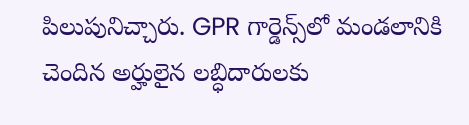పిలుపునిచ్చారు. GPR గార్డెన్స్‌లో మండలానికి చెందిన అర్హులైన లబ్ధిదారులకు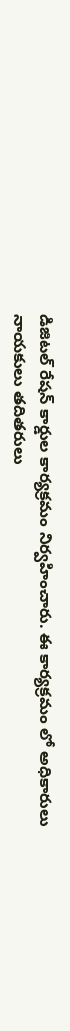డిజిటల్ రేషన్ కార్డుల కార్యక్రమం నిర్వహించారు. ఈ కార్యక్రమం లో అధికారులు నాయకులు తదితరులు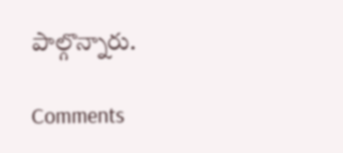పాల్గొన్నారు.

Comments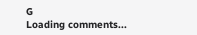G
Loading comments...